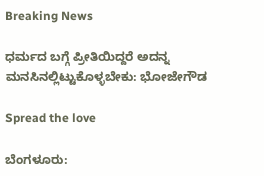Breaking News

ಧರ್ಮದ ಬಗ್ಗೆ ಪ್ರೀತಿಯಿದ್ದರೆ ಅದನ್ನ ಮನಸಿನಲ್ಲಿಟ್ಟುಕೊಳ್ಳಬೇಕು: ಭೋಜೇಗೌಡ

Spread the love

ಬೆಂಗಳೂರು: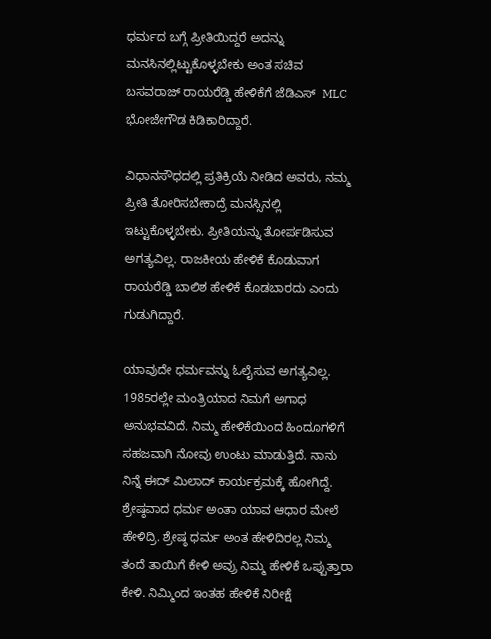ಧರ್ಮದ ಬಗ್ಗೆ ಪ್ರೀತಿಯಿದ್ದರೆ ಅದನ್ನು ಮನಸಿನಲ್ಲಿಟ್ಟುಕೊಳ್ಳಬೇಕು ಅಂತ ಸಚಿವ ಬಸವರಾಜ್ ರಾಯರೆಡ್ಡಿ ಹೇಳಿಕೆಗೆ ಜೆಡಿಎಸ್  MLC ಭೋಜೇಗೌಡ ಕಿಡಿಕಾರಿದ್ದಾರೆ.

ವಿಧಾನಸೌಧದಲ್ಲಿ ಪ್ರತಿಕ್ರಿಯೆ ನೀಡಿದ ಅವರು, ನಮ್ಮ ಪ್ರೀತಿ ತೋರಿಸಬೇಕಾದ್ರೆ ಮನಸ್ಸಿನಲ್ಲಿ ಇಟ್ಟುಕೊಳ್ಳಬೇಕು. ಪ್ರೀತಿಯನ್ನು ತೋರ್ಪಡಿಸುವ ಅಗತ್ಯವಿಲ್ಲ. ರಾಜಕೀಯ ಹೇಳಿಕೆ ಕೊಡುವಾಗ ರಾಯರೆಡ್ಡಿ ಬಾಲಿಶ ಹೇಳಿಕೆ ಕೊಡಬಾರದು ಎಂದು ಗುಡುಗಿದ್ದಾರೆ.

ಯಾವುದೇ ಧರ್ಮವನ್ನು ಓಲೈಸುವ ಅಗತ್ಯವಿಲ್ಲ. 1985ರಲ್ಲೇ ಮಂತ್ರಿಯಾದ ನಿಮಗೆ ಅಗಾಧ ಅನುಭವವಿದೆ. ನಿಮ್ಮ ಹೇಳಿಕೆಯಿಂದ ಹಿಂದೂಗಳಿಗೆ ಸಹಜವಾಗಿ ನೋವು ಉಂಟು ಮಾಡುತ್ತಿದೆ. ನಾನು ನಿನ್ನೆ ಈದ್ ಮಿಲಾದ್ ಕಾರ್ಯಕ್ರಮಕ್ಕೆ ಹೋಗಿದ್ದೆ. ಶ್ರೇಷ್ಠವಾದ ಧರ್ಮ ಅಂತಾ ಯಾವ ಆಧಾರ ಮೇಲೆ ಹೇಳಿದ್ರಿ. ಶ್ರೇಷ್ಠ ಧರ್ಮ ಅಂತ ಹೇಳಿದಿರಲ್ಲ ನಿಮ್ಮ ತಂದೆ ತಾಯಿಗೆ ಕೇಳಿ‌ ಅವ್ರು ನಿಮ್ಮ ಹೇಳಿಕೆ ಒಪ್ಪುತ್ತಾರಾ ಕೇಳಿ. ನಿಮ್ಮಿಂದ ಇಂತಹ ಹೇಳಿಕೆ ನಿರೀಕ್ಷೆ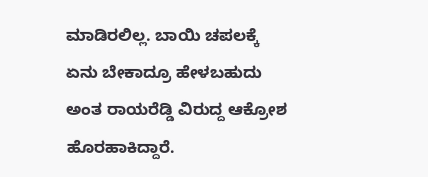ಮಾಡಿರಲಿಲ್ಲ. ಬಾಯಿ ಚಪಲಕ್ಕೆ ಏನು ಬೇಕಾದ್ರೂ ಹೇಳಬಹುದು ಅಂತ ರಾಯರೆಡ್ಡಿ ವಿರುದ್ದ ಆಕ್ರೋಶ ಹೊರಹಾಕಿದ್ದಾರೆ.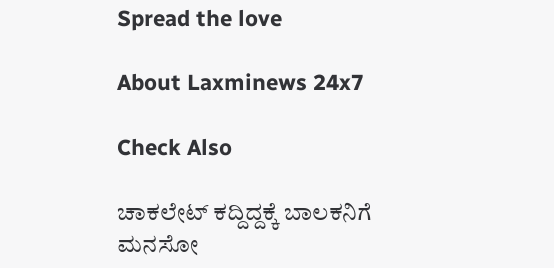Spread the love

About Laxminews 24x7

Check Also

ಚಾಕಲೇಟ್ ಕದ್ದಿದ್ದಕ್ಕೆ ಬಾಲಕನಿಗೆ ಮನಸೋ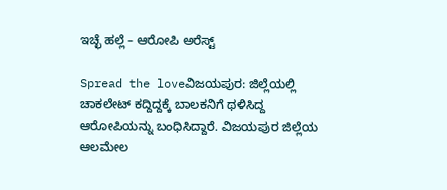ಇಚ್ಛೆ ಹಲ್ಲೆ – ಆರೋಪಿ ಅರೆಸ್ಟ್‌

Spread the loveವಿಜಯಪುರ: ಜಿಲ್ಲೆಯಲ್ಲಿ ಚಾಕಲೇಟ್ ಕದ್ದಿದ್ದಕ್ಕೆ ಬಾಲಕನಿಗೆ ಥಳಿಸಿದ್ದ ಆರೋಪಿಯನ್ನು ಬಂಧಿಸಿದ್ದಾರೆ. ವಿಜಯಪುರ ಜಿಲ್ಲೆಯ ಆಲಮೇಲ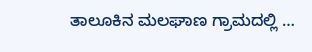ತಾಲೂಕಿನ ಮಲಘಾಣ ಗ್ರಾಮದಲ್ಲಿ …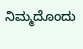ನಿಮ್ಮದೊಂದು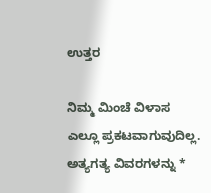ಉತ್ತರ

ನಿಮ್ಮ ಮಿಂಚೆ ವಿಳಾಸ ಎಲ್ಲೂ ಪ್ರಕಟವಾಗುವುದಿಲ್ಲ. ಅತ್ಯಗತ್ಯ ವಿವರಗಳನ್ನು *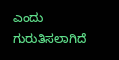ಎಂದು ಗುರುತಿಸಲಾಗಿದೆ